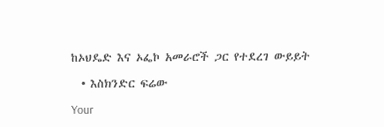ከኦህዴድ እና ኦፌኮ አመራሮች ጋር የተደረገ ውይይት

  • እስክንድር ፍሬው

Your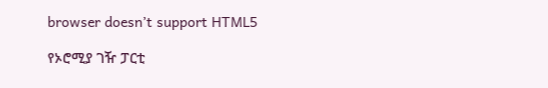browser doesn’t support HTML5

የኦሮሚያ ገዥ ፓርቲ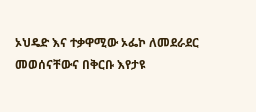ኦህዴድ እና ተቃዋሚው ኦፌኮ ለመደራደር መወሰናቸውና በቅርቡ እየታዩ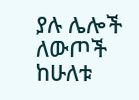ያሉ ሌሎች ለውጦች ከሁለቱ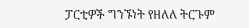ፓርቲዎች ግንኙነት የዘለለ ትርጉም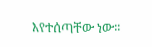እየተሰጣቸው ነው፡፡